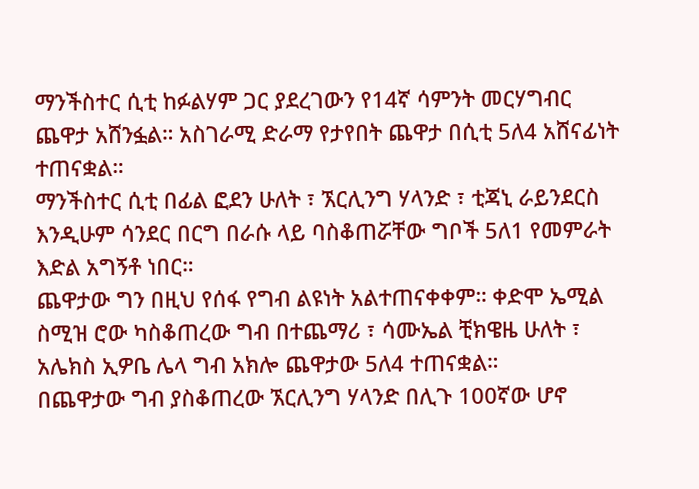ማንችስተር ሲቲ ከፉልሃም ጋር ያደረገውን የ14ኛ ሳምንት መርሃግብር ጨዋታ አሸንፏል። አስገራሚ ድራማ የታየበት ጨዋታ በሲቲ 5ለ4 አሸናፊነት ተጠናቋል።
ማንችስተር ሲቲ በፊል ፎደን ሁለት ፣ ኧርሊንግ ሃላንድ ፣ ቲጃኒ ራይንደርስ እንዲሁም ሳንደር በርግ በራሱ ላይ ባስቆጠሯቸው ግቦች 5ለ1 የመምራት እድል አግኝቶ ነበር።
ጨዋታው ግን በዚህ የሰፋ የግብ ልዩነት አልተጠናቀቀም። ቀድሞ ኤሚል ስሚዝ ሮው ካስቆጠረው ግብ በተጨማሪ ፣ ሳሙኤል ቺክዌዜ ሁለት ፣ አሌክስ ኢዎቤ ሌላ ግብ አክሎ ጨዋታው 5ለ4 ተጠናቋል።
በጨዋታው ግብ ያስቆጠረው ኧርሊንግ ሃላንድ በሊጉ 100ኛው ሆኖ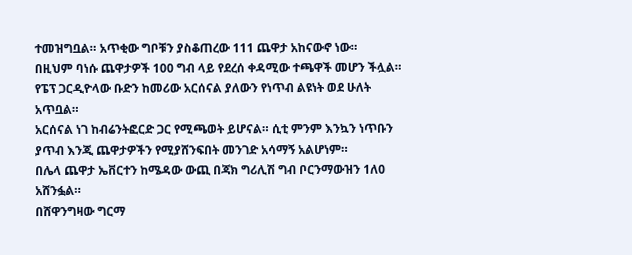ተመዝግቧል። አጥቂው ግቦቹን ያስቆጠረው 111 ጨዋታ አከናውኖ ነው።
በዚህም ባነሱ ጨዋታዎች 100 ግብ ላይ የደረሰ ቀዳሚው ተጫዋች መሆን ችሏል። የፔፕ ጋርዲዮላው ቡድን ከመሪው አርሰናል ያለውን የነጥብ ልዩነት ወደ ሁለት አጥቧል።
አርሰናል ነገ ከብሬንትፎርድ ጋር የሚጫወት ይሆናል። ሲቲ ምንም እንኳን ነጥቡን ያጥብ እንጂ ጨዋታዎችን የሚያሸንፍበት መንገድ አሳማኝ አልሆነም።
በሌላ ጨዋታ ኤቨርተን ከሜዳው ውጪ በጃክ ግሪሊሽ ግብ ቦርንማውዝን 1ለ0 አሸንፏል።
በሸዋንግዛው ግርማ